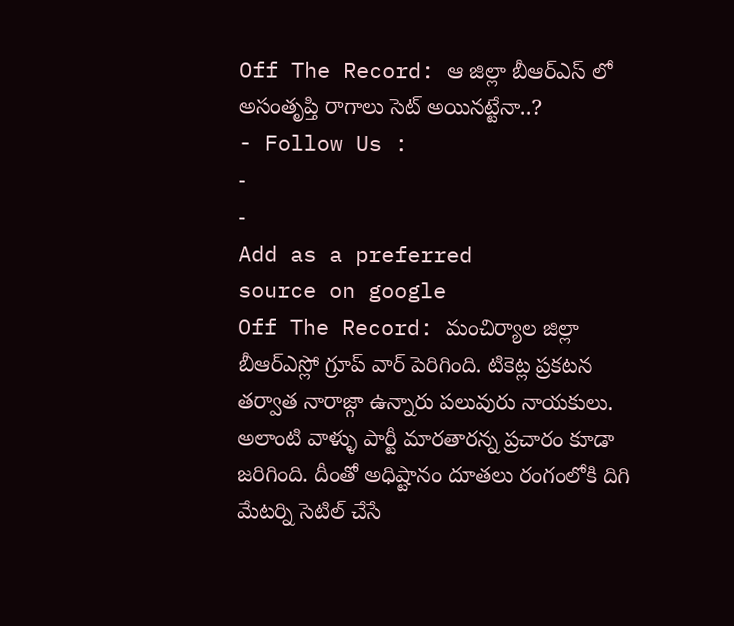Off The Record: ఆ జిల్లా బీఆర్ఎస్ లో అసంతృప్తి రాగాలు సెట్ అయినట్టేనా..?
- Follow Us :
-
-
Add as a preferred
source on google
Off The Record: మంచిర్యాల జిల్లా బీఆర్ఎస్లో గ్రూప్ వార్ పెరిగింది. టికెట్ల ప్రకటన తర్వాత నారాజ్గా ఉన్నారు పలువురు నాయకులు. అలాంటి వాళ్ళు పార్టీ మారతారన్న ప్రచారం కూడా జరిగింది. దీంతో అధిష్టానం దూతలు రంగంలోకి దిగి మేటర్ని సెటిల్ చేసే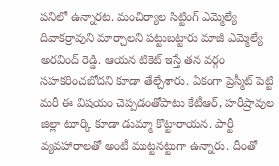పనిలో ఉన్నారట. మంచిర్యాల సిట్టింగ్ ఎమ్మెల్యే దివాకర్రావుని మార్చాలని పట్టుబట్టారు మాజీ ఎమ్మెల్యే అరవింద్ రెడ్డి. ఆయన టికెట్ ఇస్తే తన వర్గం సహకరించబోదని కూడా తేల్చేశారు. ఏకంగా ప్రెస్మీట్ పెట్టి మరీ ఈ విషయం చెప్పడంతోపాటు కేటీఆర్, హరీష్రావుల జిల్లా టూర్కి కూడా డుమ్మా కొట్టారాయన. పార్టీ వ్యవహారాలతో అంటీ ముట్టనట్టుగా ఉన్నారు. దీంతో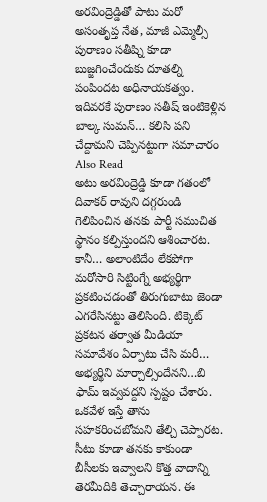అరవింద్రెడ్డితో పాటు మరో అసంతృప్త నేత, మాజీ ఎమ్మెల్సీ పురాణం సతీష్ని కూడా బుజ్జగించేందుకు దూతల్ని పంపిందట అధినాయకత్వం. ఇదివరకే పురాణం సతీష్ ఇంటికెళ్లిన బాల్క సుమన్… కలిసి పని చేద్దామని చెప్పినట్టుగా సమాచారం
Also Read
అటు అరవింద్రెడ్డి కూడా గతంలో దివాకర్ రావుని దగ్గరుండి గెలిపించిన తనకు పార్టీ సముచిత స్థానం కల్పిస్తుందని ఆశించారట. కానీ… అలాంటిదేం లేకపోగా మరోసారి సిట్టింగ్నే అభ్యర్థిగా ప్రకటించడంతో తిరుగుబాటు జెండా ఎగరేసినట్టు తెలిసింది. టిక్కెట్ ప్రకటన తర్వాత మీడియా సమావేశం ఏర్పాటు చేసి మరీ… అభ్యర్థిని మార్చాల్సిందేనని…బి ఫామ్ ఇవ్వవద్దని స్పష్టం చేశారు. ఒకవేళ ఇస్తే తాను సహకరించబోమని తేల్చి చెప్పారట. సీటు కూడా తనకు కాకుండా బీసీలకు ఇవ్వాలని కొత్త వాదాన్ని తెరమీదికి తెచ్చారాయన. ఈ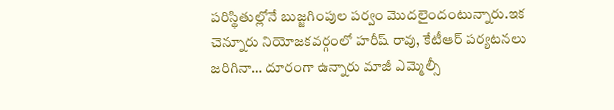పరిస్థితుల్లోనే బుజ్జగింపుల పర్వం మొదలైందంటున్నారు.ఇక చెన్నూరు నియోజకవర్గంలో హరీష్ రావు, కేటీఆర్ పర్యటనలు జరిగినా… దూరంగా ఉన్నారు మాజీ ఎమ్మెల్సీ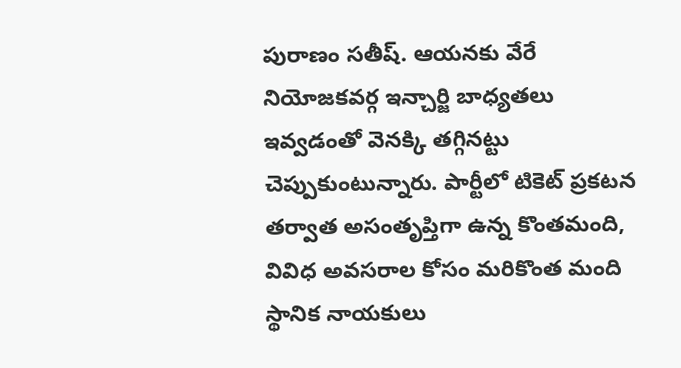పురాణం సతీష్. ఆయనకు వేరే నియోజకవర్గ ఇన్చార్జి బాధ్యతలు ఇవ్వడంతో వెనక్కి తగ్గినట్టు చెప్పుకుంటున్నారు. పార్టీలో టికెట్ ప్రకటన తర్వాత అసంతృప్తిగా ఉన్న కొంతమంది, వివిధ అవసరాల కోసం మరికొంత మంది స్థానిక నాయకులు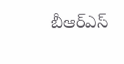బీఆర్ఎస్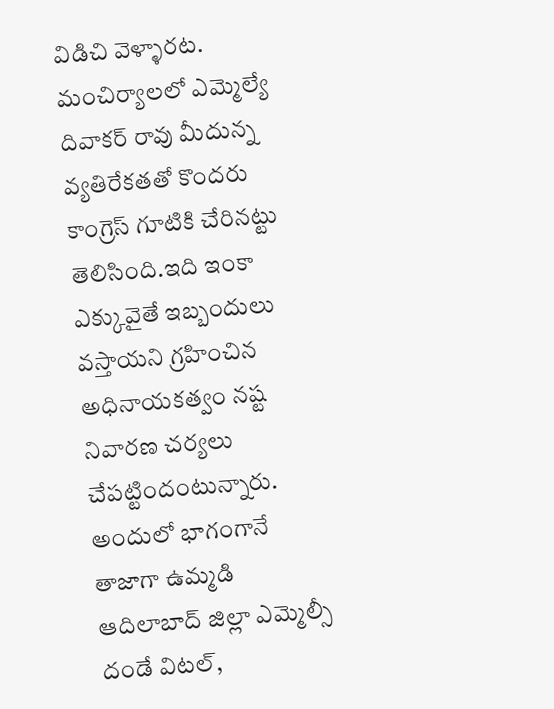విడిచి వెళ్ళారట.
మంచిర్యాలలో ఎమ్మెల్యే దివాకర్ రావు మీదున్న వ్యతిరేకతతో కొందరు కాంగ్రెస్ గూటికి చేరినట్టు తెలిసింది.ఇది ఇంకా ఎక్కువైతే ఇబ్బందులు వస్తాయని గ్రహించిన అధినాయకత్వం నష్ట నివారణ చర్యలు చేపట్టిందంటున్నారు. అందులో భాగంగానే తాజాగా ఉమ్మడి ఆదిలాబాద్ జిల్లా ఎమ్మెల్సీ దండే విటల్,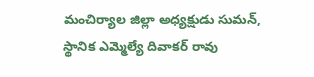మంచిర్యాల జిల్లా అధ్యక్షుడు సుమన్, స్థానిక ఎమ్మెల్యే దివాకర్ రావు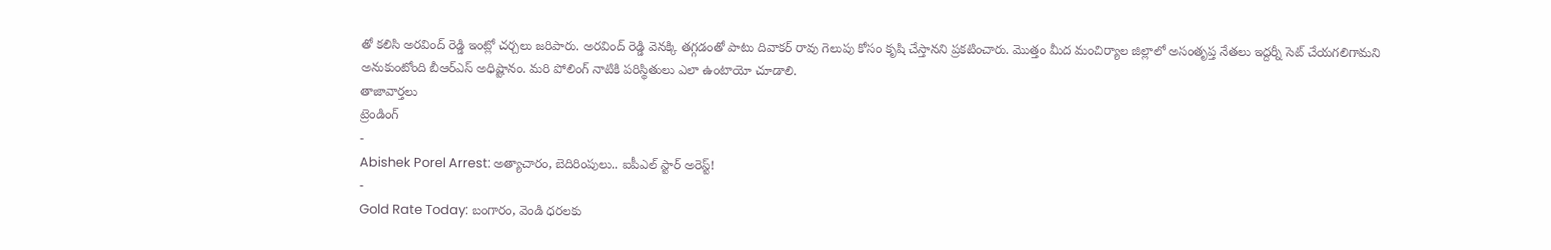తో కలిసి అరవింద్ రెడ్డి ఇంట్లో చర్చలు జరిపారు. అరవింద్ రెడ్డి వెనక్కి తగ్గడంతో పాటు దివాకర్ రావు గెలుపు కోసం కృషి చేస్తానని ప్రకటించారు. మొత్తం మీద మంచిర్యాల జిల్లాలో అసంతృప్త నేతలు ఇద్దర్నీ సెట్ చేయగలిగామని అనుకుంటోంది బీఆర్ఎస్ అధిష్టానం. మరి పోలింగ్ నాటికి పరిస్థితులు ఎలా ఉంటాయో చూడాలి.
తాజావార్తలు
ట్రెండింగ్
-
Abishek Porel Arrest: అత్యాచారం, బెదిరింపులు.. ఐపీఎల్ స్టార్ అరెస్ట్!
-
Gold Rate Today: బంగారం, వెండి ధరలకు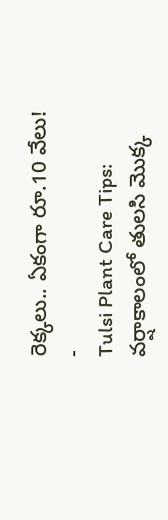రెక్కలు.. ఏకంగా రూ.10 వేలు!
-
Tulsi Plant Care Tips: వర్షాకాలంలో తులసి మొక్క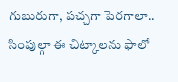గుబురుగా, పచ్చగా పెరగాలా.. సింపుల్గా ఈ చిట్కాలను ఫాలో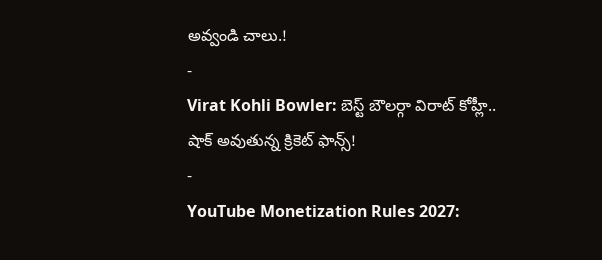అవ్వండి చాలు.!
-
Virat Kohli Bowler: బెస్ట్ బౌలర్గా విరాట్ కోహ్లీ.. షాక్ అవుతున్న క్రికెట్ ఫాన్స్!
-
YouTube Monetization Rules 2027: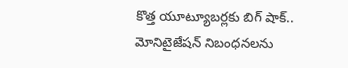కొత్త యూట్యూబర్లకు బిగ్ షాక్.. మోనిటైజేషన్ నిబంధనలను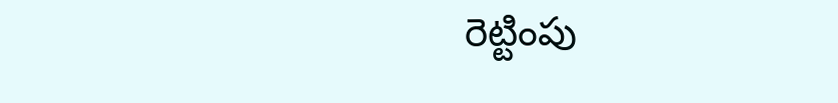రెట్టింపు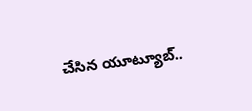చేసిన యూట్యూబ్..